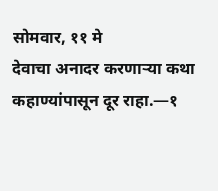सोमवार, ११ मे
देवाचा अनादर करणाऱ्या कथा कहाण्यांपासून दूर राहा.—१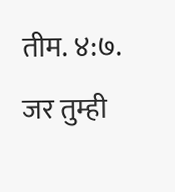तीम. ४:७.
जर तुम्ही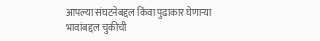आपल्या संघटनेबद्दल किंवा पुढाकार घेणाऱ्या भावांबद्दल चुकीची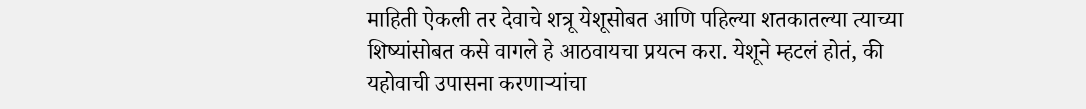माहिती ऐकली तर देवाचे शत्रू येशूसोबत आणि पहिल्या शतकातल्या त्याच्या शिष्यांसोबत कसे वागले हे आठवायचा प्रयत्न करा. येशूने म्हटलं होतं, की यहोवाची उपासना करणाऱ्यांचा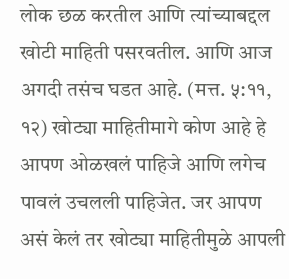लोक छळ करतील आणि त्यांच्याबद्दल खोटी माहिती पसरवतील. आणि आज अगदी तसंच घडत आहे. (मत्त. ५:११, १२) खोट्या माहितीमागे कोण आहे हे आपण ओळखलं पाहिजे आणि लगेच पावलं उचलली पाहिजेत. जर आपण असं केलं तर खोट्या माहितीमुळे आपली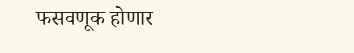फसवणूक होणार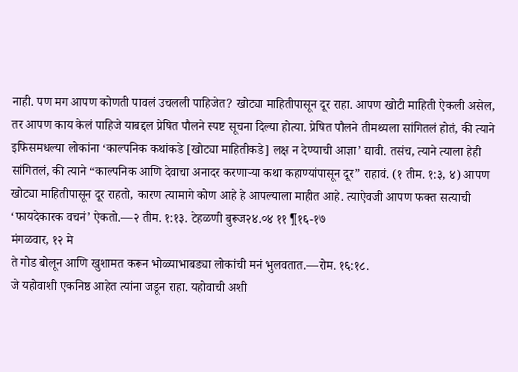नाही. पण मग आपण कोणती पावलं उचलली पाहिजेत? खोट्या माहितीपासून दूर राहा. आपण खोटी माहिती ऐकली असेल, तर आपण काय केलं पाहिजे याबद्दल प्रेषित पौलने स्पष्ट सूचना दिल्या होत्या. प्रेषित पौलने तीमथ्यला सांगितलं होतं, की त्याने इफिसमधल्या लोकांना ‘काल्पनिक कथांकडे [खोट्या माहितीकडे] लक्ष न देण्याची आज्ञा’ द्यावी. तसंच, त्याने त्याला हेही सांगितलं, की त्याने “काल्पनिक आणि देवाचा अनादर करणाऱ्या कथा कहाण्यांपासून दूर” राहावं. (१ तीम. १:३, ४) आपण खोट्या माहितीपासून दूर राहतो, कारण त्यामागे कोण आहे हे आपल्याला माहीत आहे. त्याऐवजी आपण फक्त सत्याची ‘फायदेकारक वचनं’ ऐकतो.—२ तीम. १:१३. टेहळणी बुरूज२४.०४ ११ ¶१६-१७
मंगळवार, १२ मे
ते गोड बोलून आणि खुशामत करून भोळ्याभाबड्या लोकांची मनं भुलवतात.—रोम. १६:१८.
जे यहोवाशी एकनिष्ठ आहेत त्यांना जडून राहा. यहोवाची अशी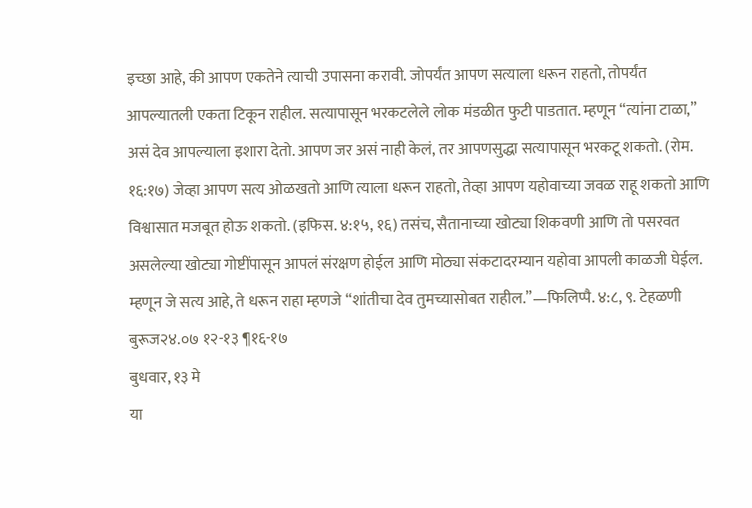इच्छा आहे, की आपण एकतेने त्याची उपासना करावी. जोपर्यंत आपण सत्याला धरून राहतो, तोपर्यंत आपल्यातली एकता टिकून राहील. सत्यापासून भरकटलेले लोक मंडळीत फुटी पाडतात. म्हणून “त्यांना टाळा,” असं देव आपल्याला इशारा देतो. आपण जर असं नाही केलं, तर आपणसुद्धा सत्यापासून भरकटू शकतो. (रोम. १६:१७) जेव्हा आपण सत्य ओळखतो आणि त्याला धरून राहतो, तेव्हा आपण यहोवाच्या जवळ राहू शकतो आणि विश्वासात मजबूत होऊ शकतो. (इफिस. ४:१५, १६) तसंच, सैतानाच्या खोट्या शिकवणी आणि तो पसरवत असलेल्या खोट्या गोष्टींपासून आपलं संरक्षण होईल आणि मोठ्या संकटादरम्यान यहोवा आपली काळजी घेईल. म्हणून जे सत्य आहे, ते धरून राहा म्हणजे “शांतीचा देव तुमच्यासोबत राहील.”—फिलिप्पै. ४:८, ९. टेहळणी बुरूज२४.०७ १२-१३ ¶१६-१७
बुधवार, १३ मे
या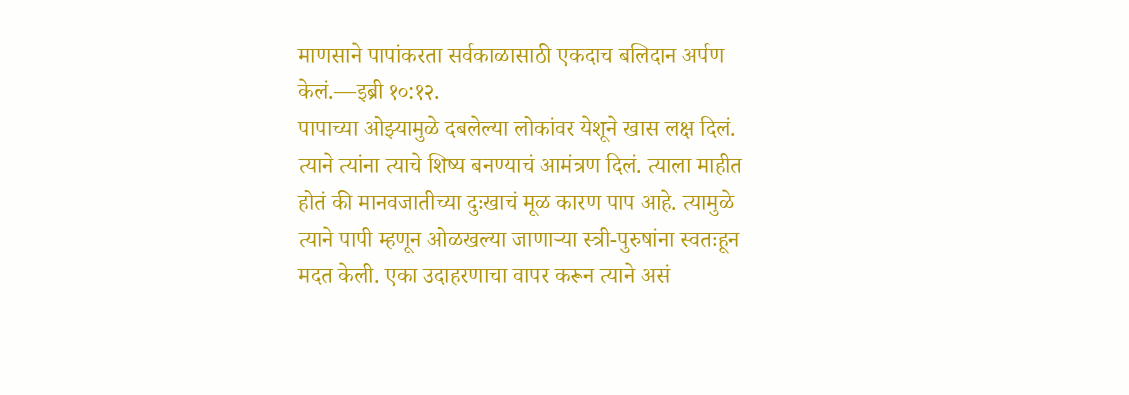माणसाने पापांकरता सर्वकाळासाठी एकदाच बलिदान अर्पण केलं.—इब्री १०:१२.
पापाच्या ओझ्यामुळे दबलेल्या लोकांवर येशूने खास लक्ष दिलं. त्याने त्यांना त्याचे शिष्य बनण्याचं आमंत्रण दिलं. त्याला माहीत होतं की मानवजातीच्या दुःखाचं मूळ कारण पाप आहे. त्यामुळे त्याने पापी म्हणून ओळखल्या जाणाऱ्या स्त्री-पुरुषांना स्वतःहून मदत केली. एका उदाहरणाचा वापर करून त्याने असं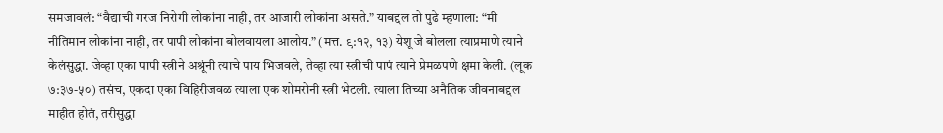समजावलं: “वैद्याची गरज निरोगी लोकांना नाही, तर आजारी लोकांना असते.” याबद्दल तो पुढे म्हणाला: “मी नीतिमान लोकांना नाही, तर पापी लोकांना बोलवायला आलोय.” (मत्त. ९:१२, १३) येशू जे बोलला त्याप्रमाणे त्याने केलंसुद्धा. जेव्हा एका पापी स्त्रीने अश्रूंनी त्याचे पाय भिजवले, तेव्हा त्या स्त्रीची पापं त्याने प्रेमळपणे क्षमा केली. (लूक ७:३७-५०) तसंच, एकदा एका विहिरीजवळ त्याला एक शोमरोनी स्त्री भेटली. त्याला तिच्या अनैतिक जीवनाबद्दल माहीत होतं, तरीसुद्धा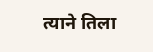त्याने तिला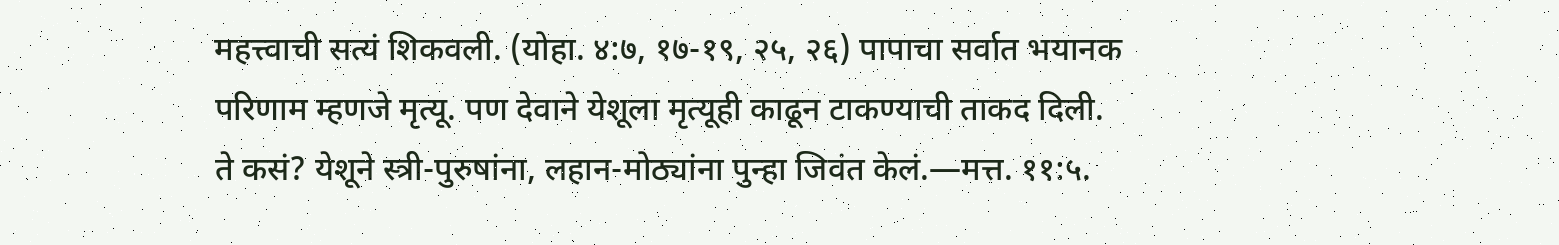महत्त्वाची सत्यं शिकवली. (योहा. ४:७, १७-१९, २५, २६) पापाचा सर्वात भयानक परिणाम म्हणजे मृत्यू. पण देवाने येशूला मृत्यूही काढून टाकण्याची ताकद दिली. ते कसं? येशूने स्त्री-पुरुषांना, लहान-मोठ्यांना पुन्हा जिवंत केलं.—मत्त. ११:५.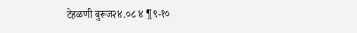टेहळणी बुरूज२४.०८ ४ ¶९-१०